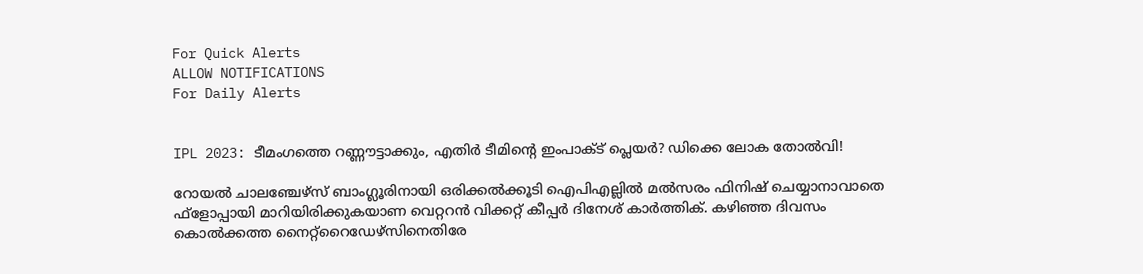For Quick Alerts
ALLOW NOTIFICATIONS
For Daily Alerts


IPL 2023: ടീമംഗത്തെ റണ്ണൗട്ടാക്കും, എതിര്‍ ടീമിന്റെ ഇംപാക്ട് പ്ലെയര്‍? ഡിക്കെ ലോക തോല്‍വി!

റോയല്‍ ചാലഞ്ചേഴ്‌സ് ബാംഗ്ലൂരിനായി ഒരിക്കല്‍ക്കൂടി ഐപിഎല്ലില്‍ മല്‍സരം ഫിനിഷ് ചെയ്യാനാവാതെ ഫ്‌ളോപ്പായി മാറിയിരിക്കുകയാണ വെറ്ററന്‍ വിക്കറ്റ് കീപ്പര്‍ ദിനേശ് കാര്‍ത്തിക്. കഴിഞ്ഞ ദിവസം കൊല്‍ക്കത്ത നൈറ്റ്‌റൈഡേഴ്‌സിനെതിരേ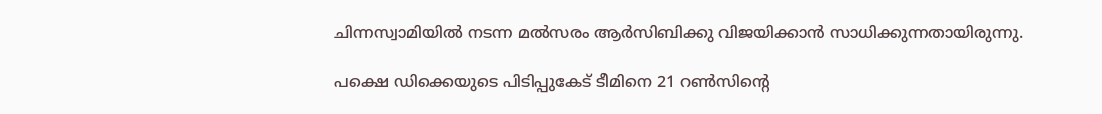ചിന്നസ്വാമിയില്‍ നടന്ന മല്‍സരം ആര്‍സിബിക്കു വിജയിക്കാന്‍ സാധിക്കുന്നതായിരുന്നു.

പക്ഷെ ഡിക്കെയുടെ പിടിപ്പുകേട് ടീമിനെ 21 റണ്‍സിന്റെ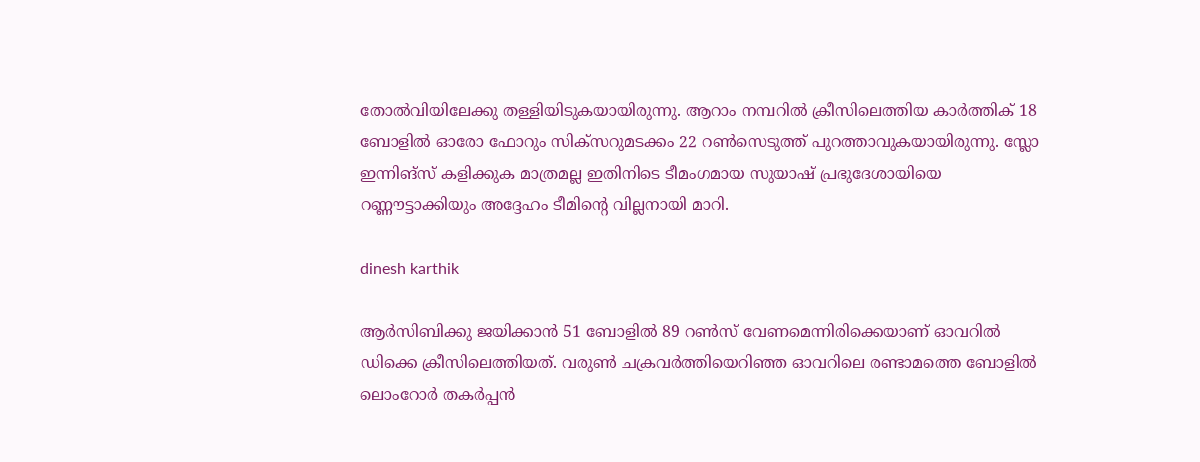തോല്‍വിയിലേക്കു തള്ളിയിടുകയായിരുന്നു. ആറാം നമ്പറില്‍ ക്രീസിലെത്തിയ കാര്‍ത്തിക് 18 ബോളില്‍ ഓരോ ഫോറും സിക്‌സറുമടക്കം 22 റണ്‍സെടുത്ത് പുറത്താവുകയായിരുന്നു. സ്ലോ ഇന്നിങ്‌സ് കളിക്കുക മാത്രമല്ല ഇതിനിടെ ടീമംഗമായ സുയാഷ് പ്രഭുദേശായിയെ റണ്ണൗട്ടാക്കിയും അദ്ദേഹം ടീമിന്റെ വില്ലനായി മാറി.

dinesh karthik

ആര്‍സിബിക്കു ജയിക്കാന്‍ 51 ബോളില്‍ 89 റണ്‍സ് വേണമെന്നിരിക്കെയാണ് ഓവറില്‍ ഡിക്കെ ക്രീസിലെത്തിയത്. വരുണ്‍ ചക്രവര്‍ത്തിയെറിഞ്ഞ ഓവറിലെ രണ്ടാമത്തെ ബോളില്‍ ലൊംറോര്‍ തകര്‍പ്പന്‍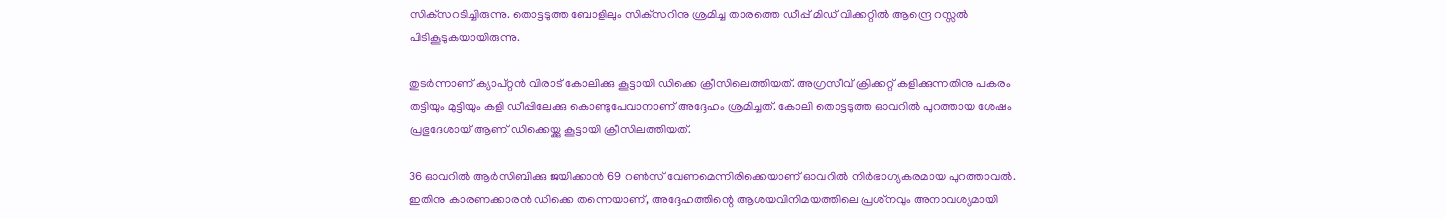സിക്‌സറടിച്ചിരുന്നു. തൊട്ടടുത്ത ബോളിലും സിക്‌സറിനു ശ്രമിച്ച താരത്തെ ഡീപ്പ് മിഡ് വിക്കറ്റില്‍ ആന്ദ്രെ റസ്സല്‍ പിടികൂടുകയായിരുന്നു.

തുടര്‍ന്നാണ് ക്യാപ്റ്റന്‍ വിരാട് കോലിക്കു കൂട്ടായി ഡിക്കെ ക്രീസിലെത്തിയത്. അഗ്രസീവ് ക്രിക്കറ്റ് കളിക്കുന്നതിനു പകരം തട്ടിയും മുട്ടിയും കളി ഡീപ്പിലേക്കു കൊണ്ടുപേവാനാണ് അദ്ദേഹം ശ്രമിച്ചത്. കോലി തൊട്ടടുത്ത ഓവറില്‍ പുറത്തായ ശേഷം പ്രഭുദേശായ് ആണ് ഡിക്കെയ്ക്കു കൂട്ടായി ക്രീസിലത്തിയത്.

36 ഓവറില്‍ ആര്‍സിബിക്കു ജയിക്കാന്‍ 69 റണ്‍സ് വേണമെന്നിരിക്കെയാണ് ഓവറില്‍ നിര്‍ഭാഗ്യകരമായ പുറത്താവല്‍. ഇതിനു കാരണക്കാരന്‍ ഡിക്കെ തന്നെയാണ്, അദ്ദേഹത്തിന്റെ ആശയവിനിമയത്തിലെ പ്രശ്‌നവും അനാവശ്യമായി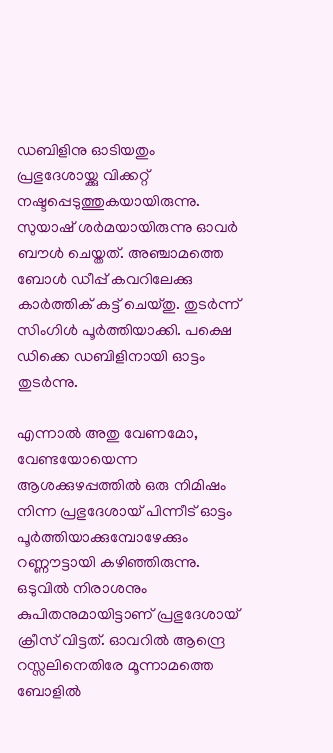ഡബിളിനു ഓടിയതും പ്രഭുദേശായ്ക്കു വിക്കറ്റ് നഷ്ടപ്പെടുത്തുകയായിരുന്നു. സുയാഷ് ശര്‍മയായിരുന്നു ഓവര്‍ ബൗള്‍ ചെയ്തത്. അഞ്ചാമത്തെ ബോള്‍ ഡീപ്പ് കവറിലേക്കു കാര്‍ത്തിക് കട്ട് ചെയ്തു. തുടര്‍ന്ന് സിംഗിള്‍ പൂര്‍ത്തിയാക്കി. പക്ഷെ ഡിക്കെ ഡബിളിനായി ഓട്ടം തുടര്‍ന്നു.

എന്നാല്‍ അതു വേണമോ, വേണ്ടയോയെന്ന ആശക്കുഴപ്പത്തില്‍ ഒരു നിമിഷം നിന്ന പ്രഭുദേശായ് പിന്നീട് ഓട്ടം പൂര്‍ത്തിയാക്കുമ്പോഴേക്കും റണ്ണൗട്ടായി കഴിഞ്ഞിരുന്നു. ഒടുവില്‍ നിരാശനും കുപിതനുമായിട്ടാണ് പ്രഭുദേശായ് ക്രീസ് വിട്ടത്. ഓവറില്‍ ആന്ദ്രെ റസ്സലിനെതിരേ മൂന്നാമത്തെ ബോളില്‍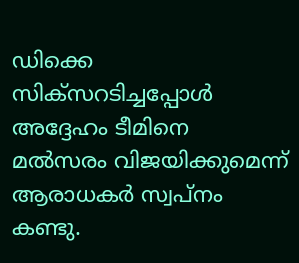ഡിക്കെ സിക്‌സറടിച്ചപ്പോള്‍ അദ്ദേഹം ടീമിനെ മല്‍സരം വിജയിക്കുമെന്ന് ആരാധകര്‍ സ്വപ്‌നം കണ്ടു.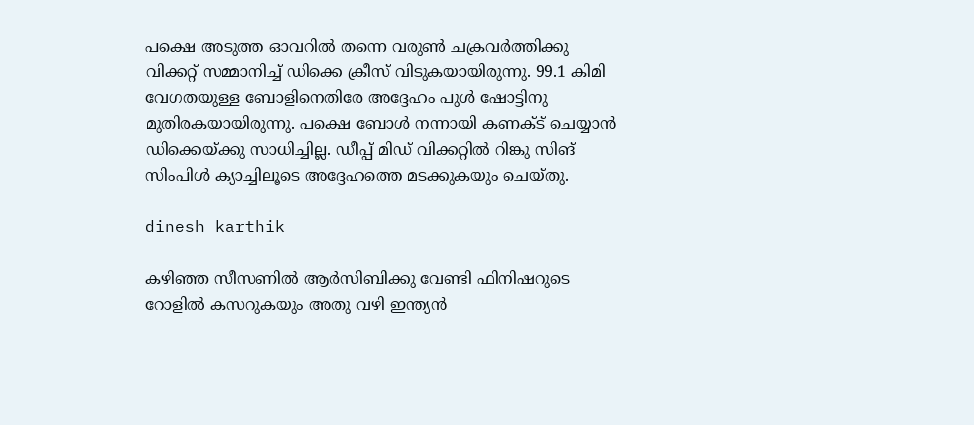പക്ഷെ അടുത്ത ഓവറില്‍ തന്നെ വരുണ്‍ ചക്രവര്‍ത്തിക്കു വിക്കറ്റ് സമ്മാനിച്ച് ഡിക്കെ ക്രീസ് വിടുകയായിരുന്നു. 99.1 കിമി വേഗതയുള്ള ബോളിനെതിരേ അദ്ദേഹം പുള്‍ ഷോട്ടിനു മുതിരകയായിരുന്നു. പക്ഷെ ബോള്‍ നന്നായി കണക്ട് ചെയ്യാന്‍ ഡിക്കെയ്ക്കു സാധിച്ചില്ല. ഡീപ്പ് മിഡ് വിക്കറ്റില്‍ റിങ്കു സിങ് സിംപിള്‍ ക്യാച്ചിലൂടെ അദ്ദേഹത്തെ മടക്കുകയും ചെയ്തു.

dinesh karthik

കഴിഞ്ഞ സീസണില്‍ ആര്‍സിബിക്കു വേണ്ടി ഫിനിഷറുടെ റോളില്‍ കസറുകയും അതു വഴി ഇന്ത്യന്‍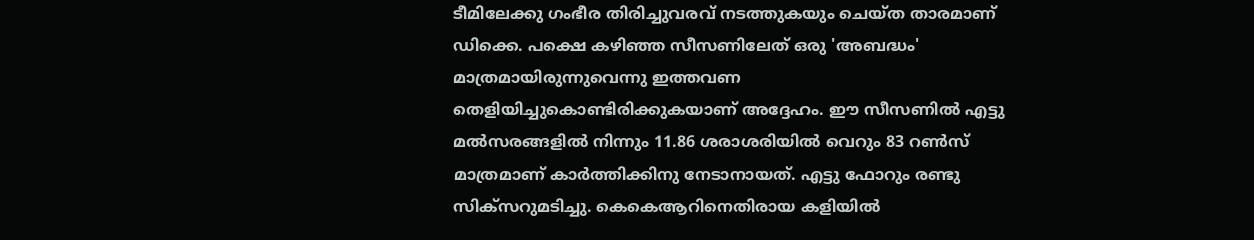ടീമിലേക്കു ഗംഭീര തിരിച്ചുവരവ് നടത്തുകയും ചെയ്ത താരമാണ് ഡിക്കെ. പക്ഷെ കഴിഞ്ഞ സീസണിലേത് ഒരു 'അബദ്ധം' മാത്രമായിരുന്നുവെന്നു ഇത്തവണ തെളിയിച്ചുകൊണ്ടിരിക്കുകയാണ് അദ്ദേഹം. ഈ സീസണില്‍ എട്ടു മല്‍സരങ്ങളില്‍ നിന്നും 11.86 ശരാശരിയില്‍ വെറും 83 റണ്‍സ് മാത്രമാണ് കാര്‍ത്തിക്കിനു നേടാനായത്. എട്ടു ഫോറും രണ്ടു സിക്‌സറുമടിച്ചു. കെകെആറിനെതിരായ കളിയില്‍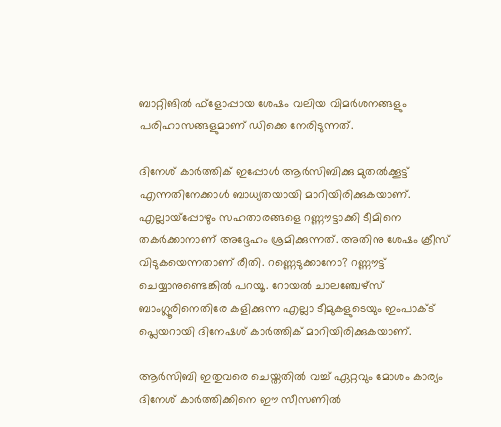ബാറ്റിങില്‍ ഫ്‌ളോപ്പായ ശേഷം വലിയ വിമര്‍ശനങ്ങളും പരിഹാസങ്ങളുമാണ് ഡിക്കെ നേരിടുന്നത്.

ദിനേശ് കാര്‍ത്തിക് ഇപ്പോള്‍ ആര്‍സിബിക്കു മുതല്‍ക്കൂട്ട് എന്നതിനേക്കാള്‍ ബാധ്യതയായി മാറിയിരിക്കുകയാണ്. എല്ലായ്‌പ്പോഴും സഹതാരങ്ങളെ റണ്ണൗട്ടാക്കി ടീമിനെ തകര്‍ക്കാനാണ് അദ്ദേഹം ശ്രമിക്കുന്നത്. അതിനു ശേഷം ക്രീസ് വിടുകയെന്നതാണ് രീതി. റണ്ണെടുക്കാനോ? റണ്ണൗട്ട് ചെയ്യാനുണ്ടെങ്കില്‍ പറയൂ. റോയല്‍ ചാലഞ്ചേഴ്‌സ് ബാംഗ്ലൂരിനെതിരേ കളിക്കുന്ന എല്ലാ ടീമുകളുടെയും ഇംപാക്ട് പ്ലെയറായി ദിനേഷശ് കാര്‍ത്തിക് മാറിയിരിക്കുകയാണ്.

ആര്‍സിബി ഇതുവരെ ചെയ്തതില്‍ വച്ച് ഏറ്റവും മോശം കാര്യം ദിനേശ് കാര്‍ത്തിക്കിനെ ഈ സീസണില്‍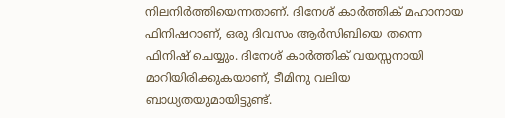നിലനിര്‍ത്തിയെന്നതാണ്. ദിനേശ് കാര്‍ത്തിക് മഹാനായ ഫിനിഷറാണ്, ഒരു ദിവസം ആര്‍സിബിയെ തന്നെ ഫിനിഷ് ചെയ്യും. ദിനേശ് കാര്‍ത്തിക് വയസ്സനായി മാറിയിരിക്കുകയാണ്, ടീമിനു വലിയ ബാധ്യതയുമായിട്ടുണ്ട്.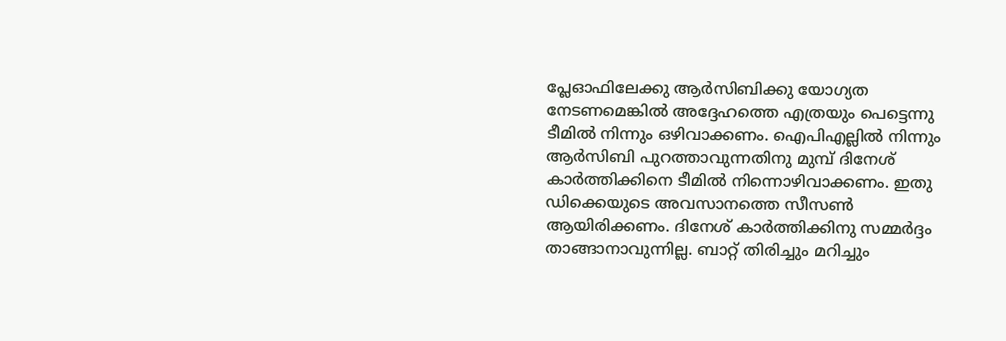പ്ലേഓഫിലേക്കു ആര്‍സിബിക്കു യോഗ്യത നേടണമെങ്കില്‍ അദ്ദേഹത്തെ എത്രയും പെട്ടെന്നു ടീമില്‍ നിന്നും ഒഴിവാക്കണം. ഐപിഎല്ലില്‍ നിന്നും ആര്‍സിബി പുറത്താവുന്നതിനു മുമ്പ് ദിനേശ് കാര്‍ത്തിക്കിനെ ടീമില്‍ നിന്നൊഴിവാക്കണം. ഇതു ഡിക്കെയുടെ അവസാനത്തെ സീസണ്‍ ആയിരിക്കണം. ദിനേശ് കാര്‍ത്തിക്കിനു സമ്മര്‍ദ്ദം താങ്ങാനാവുന്നില്ല. ബാറ്റ് തിരിച്ചും മറിച്ചും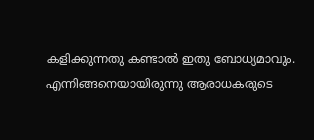കളിക്കുന്നതു കണ്ടാല്‍ ഇതു ബോധ്യമാവും. എന്നിങ്ങനെയായിരുന്നു ആരാധകരുടെ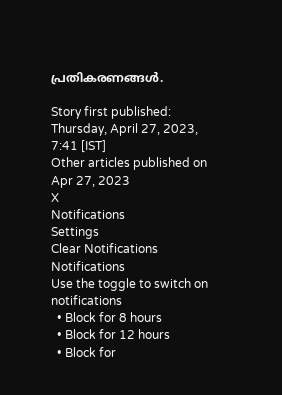പ്രതികരണങ്ങള്‍.

Story first published: Thursday, April 27, 2023, 7:41 [IST]
Other articles published on Apr 27, 2023
X
Notifications
Settings
Clear Notifications
Notifications
Use the toggle to switch on notifications
  • Block for 8 hours
  • Block for 12 hours
  • Block for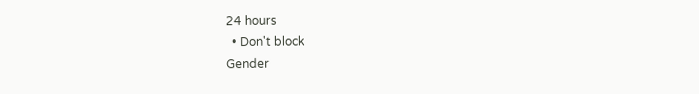24 hours
  • Don't block
Gender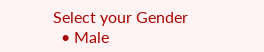Select your Gender
  • Male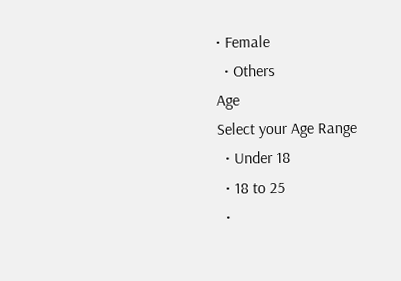• Female
  • Others
Age
Select your Age Range
  • Under 18
  • 18 to 25
  •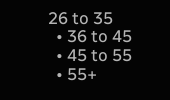26 to 35
  • 36 to 45
  • 45 to 55
  • 55+